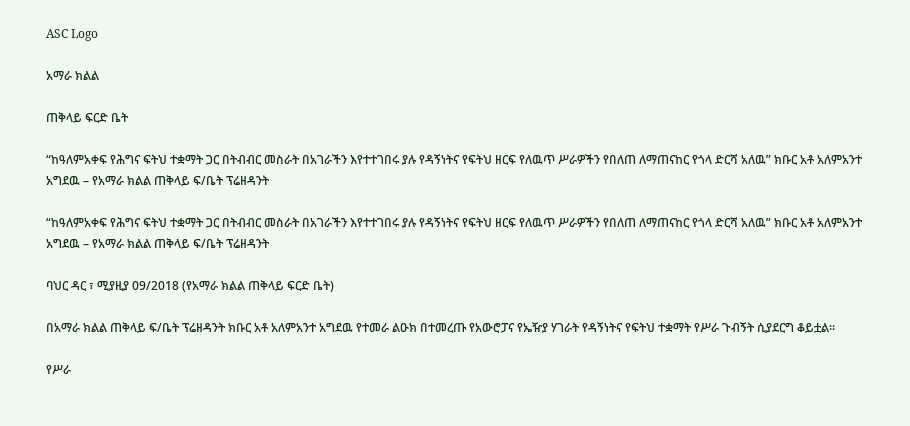ASC Logo

አማራ ክልል

ጠቅላይ ፍርድ ቤት

“ከዓለምአቀፍ የሕግና ፍትህ ተቋማት ጋር በትብብር መስራት በአገራችን እየተተገበሩ ያሉ የዳኝነትና የፍትህ ዘርፍ የለዉጥ ሥራዎችን የበለጠ ለማጠናከር የጎላ ድርሻ አለዉ” ክቡር አቶ አለምአንተ አግደዉ – የአማራ ክልል ጠቅላይ ፍ/ቤት ፕሬዘዳንት

“ከዓለምአቀፍ የሕግና ፍትህ ተቋማት ጋር በትብብር መስራት በአገራችን እየተተገበሩ ያሉ የዳኝነትና የፍትህ ዘርፍ የለዉጥ ሥራዎችን የበለጠ ለማጠናከር የጎላ ድርሻ አለዉ” ክቡር አቶ አለምአንተ አግደዉ – የአማራ ክልል ጠቅላይ ፍ/ቤት ፕሬዘዳንት

ባህር ዳር ፣ ሚያዚያ 09/2018 (የአማራ ክልል ጠቅላይ ፍርድ ቤት)

በአማራ ክልል ጠቅላይ ፍ/ቤት ፕሬዘዳንት ክቡር አቶ አለምአንተ አግደዉ የተመራ ልዑክ በተመረጡ የአውሮፓና የኤዥያ ሃገራት የዳኝነትና የፍትህ ተቋማት የሥራ ጉብኝት ሲያደርግ ቆይቷል።

የሥራ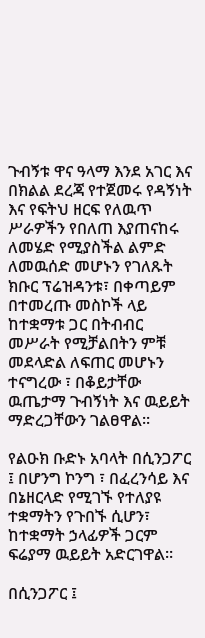ጉብኝቱ ዋና ዓላማ እንደ አገር እና በክልል ደረጃ የተጀመሩ የዳኝነት እና የፍትህ ዘርፍ የለዉጥ ሥራዎችን የበለጠ እያጠናከሩ ለመሄድ የሚያስችል ልምድ ለመዉሰድ መሆኑን የገለጹት ክቡር ፕሬዝዳንቱ፣ በቀጣይም በተመረጡ መስኮች ላይ ከተቋማቱ ጋር በትብብር መሥራት የሚቻልበትን ምቹ መደላድል ለፍጠር መሆኑን ተናግረው ፣ በቆይታቸው ዉጤታማ ጉብኝነት እና ዉይይት ማድረጋቸውን ገልፀዋል፡፡

የልዑክ ቡድኑ አባላት በሲንጋፖር ፤ በሆንግ ኮንግ ፣ በፈረንሳይ እና በኔዘርላድ የሚገኙ የተለያዩ ተቋማትን የጉበኙ ሲሆን፣ ከተቋማት ኃላፊዎች ጋርም ፍሬያማ ዉይይት አድርገዋል።

በሲንጋፖር ፤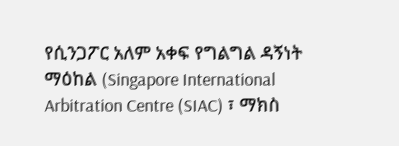የሲንጋፖር አለም አቀፍ የግልግል ዳኝነት ማዕከል (Singapore International Arbitration Centre (SIAC) ፣ ማክስ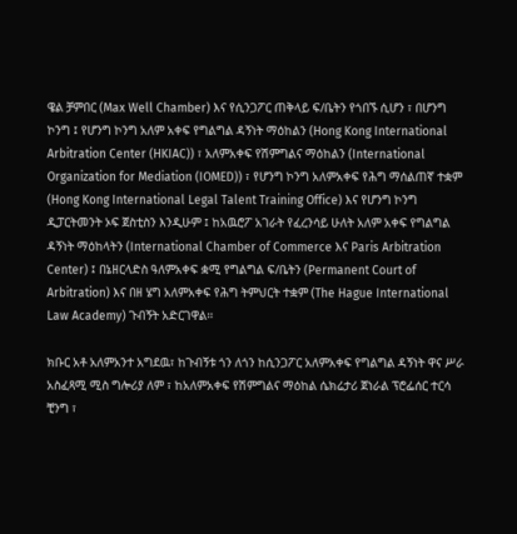ዌል ቻምበር (Max Well Chamber) እና የሲንጋፖር ጠቅላይ ፍ/ቤትን የጎበኙ ሲሆን ፣ በሆንግ ኮንግ ፤ የሆንግ ኮንግ አለም አቀፍ የግልግል ዳኝነት ማዕከልን (Hong Kong International Arbitration Center (HKIAC)) ፣ አለምአቀፍ የሽምግልና ማዕከልን (International Organization for Mediation (IOMED)) ፣ የሆንግ ኮንግ አለምአቀፍ የሕግ ማሰልጠኛ ተቋም (Hong Kong International Legal Talent Training Office) እና የሆንግ ኮንግ ዲፓርትመንት ኦፍ ጀስቲስን እንዲሁም ፤ ከአዉሮፖ አገራት የፈረንሳይ ሁለት አለም አቀፍ የግልግል ዳኝነት ማዕከላትን (International Chamber of Commerce እና Paris Arbitration Center) ፤ በኔዘርላድስ ዓለምአቀፍ ቋሚ የግልግል ፍ/ቤትን (Permanent Court of Arbitration) እና በዘ ሄግ አለምአቀፍ የሕግ ትምህርት ተቋም (The Hague International Law Academy) ጉብኝት አድርገዋል፡፡

ክቡር አቶ አለምአንተ አግደዉ፣ ከጉብኝቱ ጎን ለጎን ከሲንጋፖር አለምአቀፍ የግልግል ዳኝነት ዋና ሥራ አስፈጻሚ ሚስ ግሎሪያ ለም ፣ ከአለምአቀፍ የሽምግልና ማዕከል ሴክሬታሪ ጀነራል ፕሮፌሰር ተርሳ ቺንግ ፣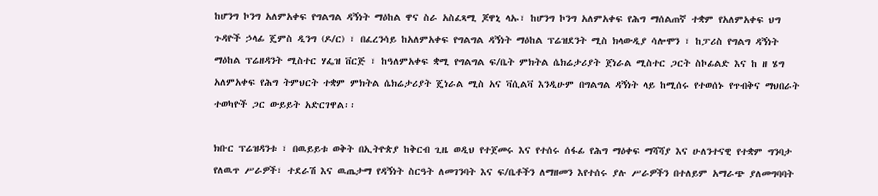ከሆንግ ኮንግ አለምአቀፍ የግልግል ዳኝነት ማዕከል ዋና ስራ አስፈጻሚ ጆዋኒ ላኡ፣ ከሆንግ ኮንግ አለምአቀፍ የሕግ ማሰልጠኛ ተቋም የአለምአቀፍ ህግ ጉዳዮች ኃላፊ ጄምስ ዲንግ (ዶ/ር) ፣ በፈረንሳይ ከአለምአቀፍ የግልግል ዳኝነት ማዕከል ፕሬዝደንት ሚስ ክላውዲያ ሳሎሞን ፣ ከፓሪስ የግልግ ዳኝነት ማዕከል ፕሬዘዳንት ሚስተር ሃፌዝ ቨርጅ ፣ ከዓለምአቀፍ ቋሚ የግልግል ፍ/ቤት ምክትል ሴክሬታሪያት ጀነራል ሚስተር ጋርት ስኮፊልድ እና ከ ዘ ሄግ አለምአቀፍ የሕግ ትምህርት ተቋም ምክትል ሴክሬታሪያት ጄነራል ሚስ አና ቫሲልቫ እንዲሁም በግልግል ዳኝነት ላይ ከሚሰሩ የተወሰኑ የጥብቅና ማህበራት ተወካዮች ጋር ውይይት አድርገዋል፡፡

ክቡር ፕሬዝዳንቱ ፣ በዉይይቱ ወቅት በኢትዮጵያ ከቅርብ ጊዜ ወዲህ የተጀመሩ እና የተሰሩ ሰፋፊ የሕግ ማዕቀፍ ማሻሻያ እና ሁለንተናዊ የተቋም ግንባታ የለዉጥ ሥራዎች፣ ተደራሽ እና ዉጤታማ የዳኝነት ስርዓት ለመገንባት እና ፍ/ቤቶችን ለማዘመን እየተሰሩ ያሉ ሥራዎችን በተለይም አማራጭ ያለመግባባት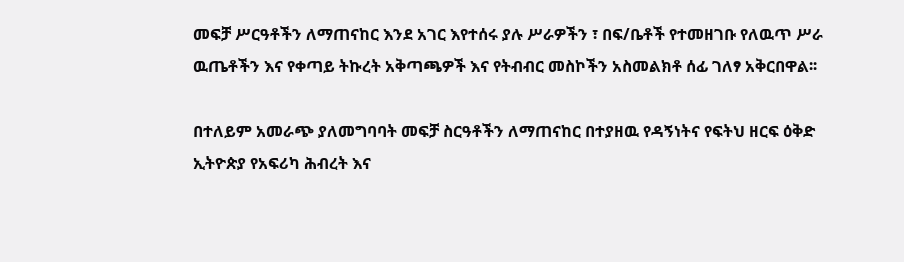መፍቻ ሥርዓቶችን ለማጠናከር እንደ አገር እየተሰሩ ያሉ ሥራዎችን ፣ በፍ/ቤቶች የተመዘገቡ የለዉጥ ሥራ ዉጤቶችን እና የቀጣይ ትኩረት አቅጣጫዎች እና የትብብር መስኮችን አስመልክቶ ሰፊ ገለፃ አቅርበዋል፡፡

በተለይም አመራጭ ያለመግባባት መፍቻ ስርዓቶችን ለማጠናከር በተያዘዉ የዳኝነትና የፍትህ ዘርፍ ዕቅድ ኢትዮጵያ የአፍሪካ ሕብረት እና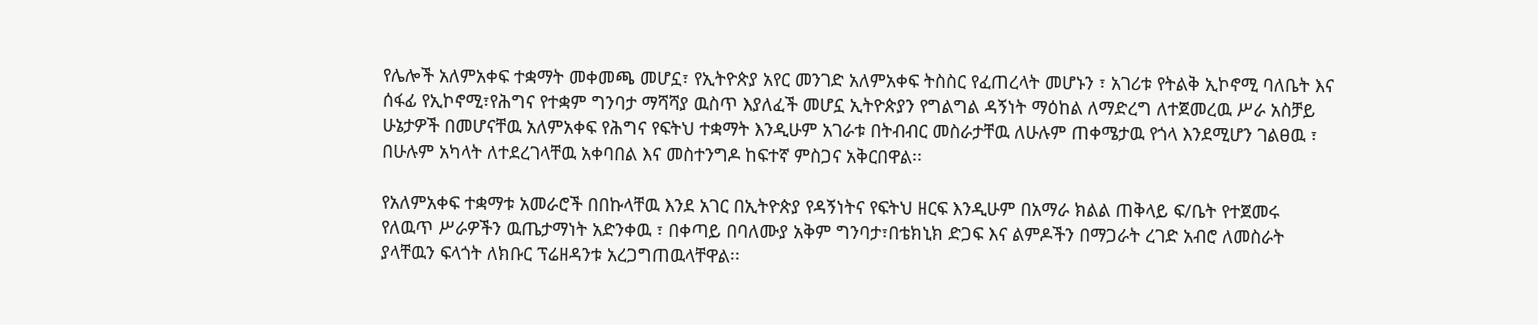የሌሎች አለምአቀፍ ተቋማት መቀመጫ መሆኗ፣ የኢትዮጵያ አየር መንገድ አለምአቀፍ ትስስር የፈጠረላት መሆኑን ፣ አገሪቱ የትልቅ ኢኮኖሚ ባለቤት እና ሰፋፊ የኢኮኖሚ፣የሕግና የተቋም ግንባታ ማሻሻያ ዉስጥ እያለፈች መሆኗ ኢትዮጵያን የግልግል ዳኝነት ማዕከል ለማድረግ ለተጀመረዉ ሥራ አስቻይ ሁኔታዎች በመሆናቸዉ አለምአቀፍ የሕግና የፍትህ ተቋማት እንዲሁም አገራቱ በትብብር መስራታቸዉ ለሁሉም ጠቀሜታዉ የጎላ እንደሚሆን ገልፀዉ ፣ በሁሉም አካላት ለተደረገላቸዉ አቀባበል እና መስተንግዶ ከፍተኛ ምስጋና አቅርበዋል፡፡

የአለምአቀፍ ተቋማቱ አመራሮች በበኩላቸዉ እንደ አገር በኢትዮጵያ የዳኝነትና የፍትህ ዘርፍ እንዲሁም በአማራ ክልል ጠቅላይ ፍ/ቤት የተጀመሩ የለዉጥ ሥራዎችን ዉጤታማነት አድንቀዉ ፣ በቀጣይ በባለሙያ አቅም ግንባታ፣በቴክኒክ ድጋፍ እና ልምዶችን በማጋራት ረገድ አብሮ ለመስራት ያላቸዉን ፍላጎት ለክቡር ፕሬዘዳንቱ አረጋግጠዉላቸዋል፡፡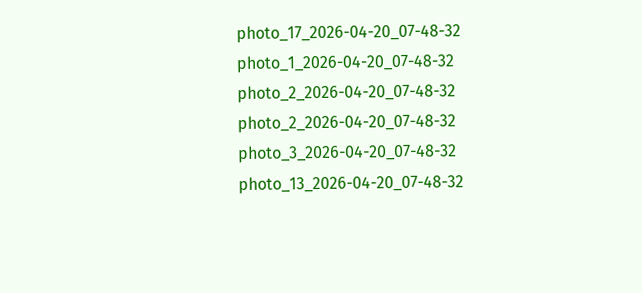photo_17_2026-04-20_07-48-32
photo_1_2026-04-20_07-48-32
photo_2_2026-04-20_07-48-32
photo_2_2026-04-20_07-48-32
photo_3_2026-04-20_07-48-32
photo_13_2026-04-20_07-48-32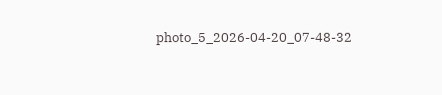photo_5_2026-04-20_07-48-32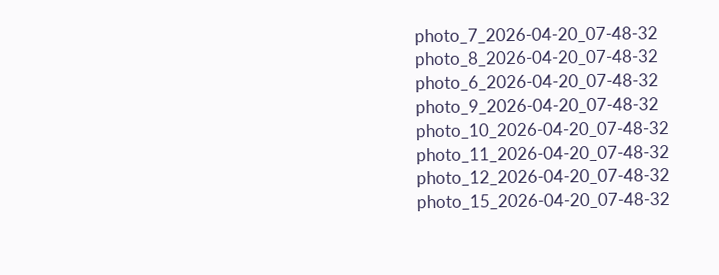photo_7_2026-04-20_07-48-32
photo_8_2026-04-20_07-48-32
photo_6_2026-04-20_07-48-32
photo_9_2026-04-20_07-48-32
photo_10_2026-04-20_07-48-32
photo_11_2026-04-20_07-48-32
photo_12_2026-04-20_07-48-32
photo_15_2026-04-20_07-48-32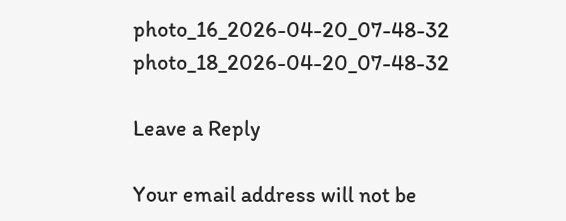photo_16_2026-04-20_07-48-32
photo_18_2026-04-20_07-48-32

Leave a Reply

Your email address will not be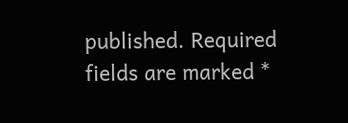published. Required fields are marked *